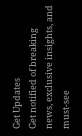Get Updates
Get notified of breaking news, exclusive insights, and must-see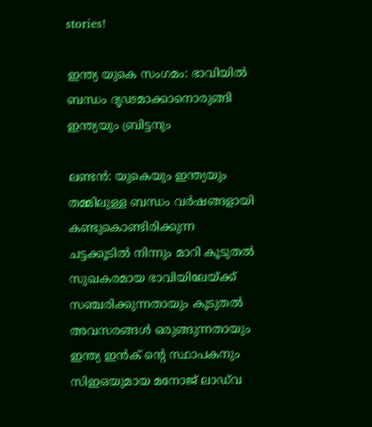stories!

ഇന്ത്യ യുകെ സംഗമം: ഭാവിയില്‍ ബന്ധം ദൃഢമാക്കാനൊരുങ്ങി ഇന്ത്യയും ബ്രിട്ടനും

ലണ്ടൻ: യുകെയും ഇന്ത്യയും തമ്മിലുള്ള ബന്ധം വര്‍ഷങ്ങളായി കണ്ടുകൊണ്ടിരിക്കുന്ന ചട്ടക്കൂടില്‍ നിന്നും മാറി കൂടുതല്‍ സുഖകരമായ ഭാവിയിലേയ്ക്ക് സഞ്ചരിക്കുന്നതായും കൂടുതല്‍ അവസരങ്ങള്‍ ഒരുങ്ങുന്നതായും ഇന്ത്യ ഇന്‍ക് ന്റെ സ്ഥാപകനും സിഇഒയുമായ മനോജ് ലാഡ്‌വ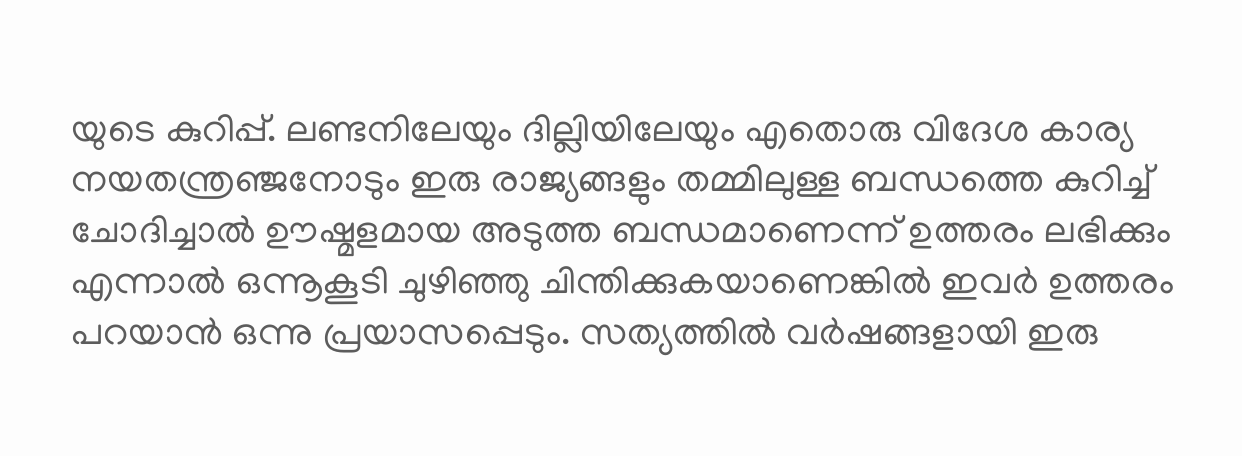യുടെ കുറിപ്പ്. ലണ്ടനിലേയും ദില്ലിയിലേയും എതൊരു വിദേശ കാര്യ നയതന്ത്രഞ്ജനോടും ഇരു രാജ്യങ്ങളും തമ്മിലുള്ള ബന്ധത്തെ കുറിച്ച് ചോദിച്ചാല്‍ ഊഷ്മളമായ അടുത്ത ബന്ധമാണെന്ന് ഉത്തരം ലഭിക്കും എന്നാല്‍ ഒന്നൂകൂടി ചുഴിഞ്ഞു ചിന്തിക്കുകയാണെങ്കില്‍ ഇവര്‍ ഉത്തരം പറയാന്‍ ഒന്നു പ്രയാസപ്പെടും. സത്യത്തില്‍ വര്‍ഷങ്ങളായി ഇരു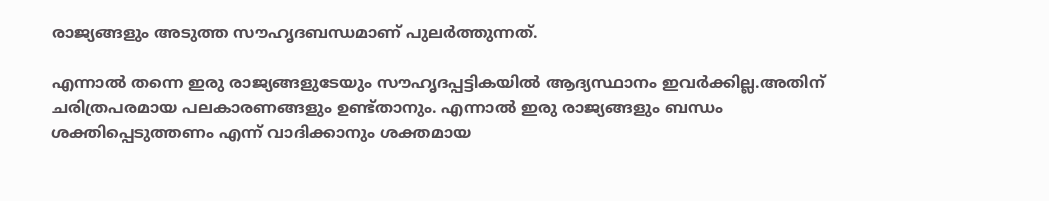രാജ്യങ്ങളും അടുത്ത സൗഹൃദബന്ധമാണ് പുലര്‍ത്തുന്നത്.

എന്നാല്‍ തന്നെ ഇരു രാജ്യങ്ങളുടേയും സൗഹൃദപ്പട്ടികയില്‍ ആദ്യസ്ഥാനം ഇവര്‍ക്കില്ല.അതിന് ചരിത്രപരമായ പലകാരണങ്ങളും ഉണ്ട്താനും. എന്നാല്‍ ഇരു രാജ്യങ്ങളും ബന്ധം ശക്തിപ്പെടുത്തണം എന്ന് വാദിക്കാനും ശക്തമായ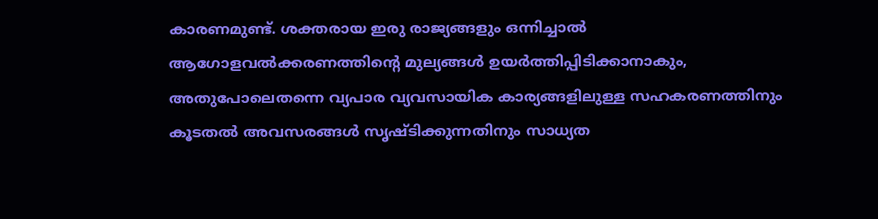കാരണമുണ്ട്. ശക്തരായ ഇരു രാജ്യങ്ങളും ഒന്നിച്ചാല്‍ ആഗോളവല്‍ക്കരണത്തിന്റെ മുല്യങ്ങള്‍ ഉയര്‍ത്തിപ്പിടിക്കാനാകും, അതുപോലെതന്നെ വ്യപാര വ്യവസായിക കാര്യങ്ങളിലുള്ള സഹകരണത്തിനും കൂടതല്‍ അവസരങ്ങള്‍ സൃഷ്ടിക്കുന്നതിനും സാധ്യത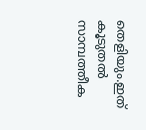തെളിയും.ഇത് കൂടുതല്‍ സാമ്പത്തീക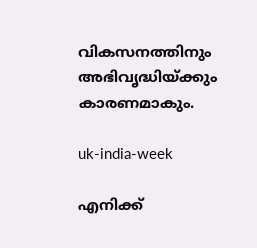വികസനത്തിനും അഭിവൃദ്ധിയ്ക്കും കാരണമാകും.

uk-india-week

എനിക്ക്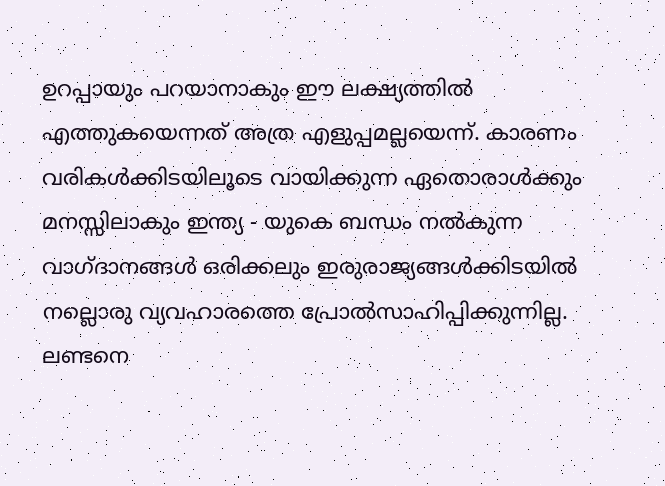ഉറപ്പായും പറയാനാകും ഈ ലക്ഷ്യത്തില്‍ എത്തുകയെന്നത് അത്ര എളുപ്പമല്ലയെന്ന്. കാരണം വരികള്‍ക്കിടയിലൂടെ വായിക്കുന്ന ഏതൊരാള്‍ക്കും മനസ്സിലാകും ഇന്ത്യ - യുകെ ബന്ധം നല്‍കുന്ന വാഗ്ദാനങ്ങള്‍ ഒരിക്കലും ഇരുരാജ്യങ്ങള്‍ക്കിടയില്‍ നല്ലൊരു വ്യവഹാരത്തെ പ്രോല്‍സാഹിപ്പിക്കുന്നില്ല. ലണ്ടനെ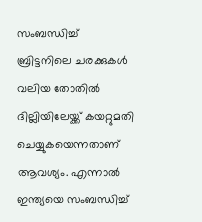സംബന്ധിച്ച് ബ്രിട്ടനിലെ ചരക്കുകള്‍ വലിയ തോതില്‍ ദില്ലിയിലേയ്ക്ക് കയറ്റുമതി ചെയ്യുകയെന്നതാണ് ആവശ്യം. എന്നാല്‍ ഇന്ത്യയെ സംബന്ധിച്ച്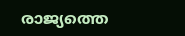രാജ്യത്തെ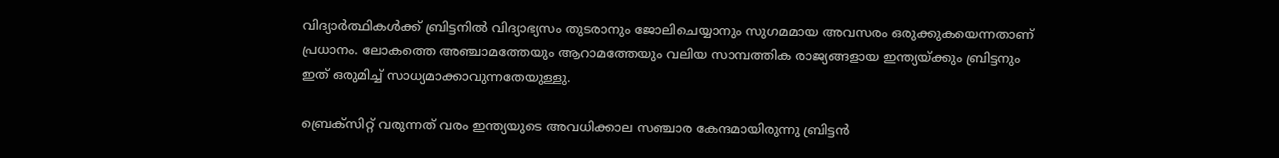വിദ്യാര്‍ത്ഥികള്‍ക്ക് ബ്രിട്ടനില്‍ വിദ്യാഭ്യസം തുടരാനും ജോലിചെയ്യാനും സുഗമമായ അവസരം ഒരുക്കുകയെന്നതാണ് പ്രധാനം. ലോകത്തെ അഞ്ചാമത്തേയും ആറാമത്തേയും വലിയ സാമ്പത്തിക രാജ്യങ്ങളായ ഇന്ത്യയ്ക്കും ബ്രിട്ടനും ഇത് ഒരുമിച്ച് സാധ്യമാക്കാവുന്നതേയുള്ളു.

ബ്രെക്‌സിറ്റ് വരുന്നത് വരം ഇന്ത്യയുടെ അവധിക്കാല സഞ്ചാര കേന്ദമായിരുന്നു ബ്രിട്ടന്‍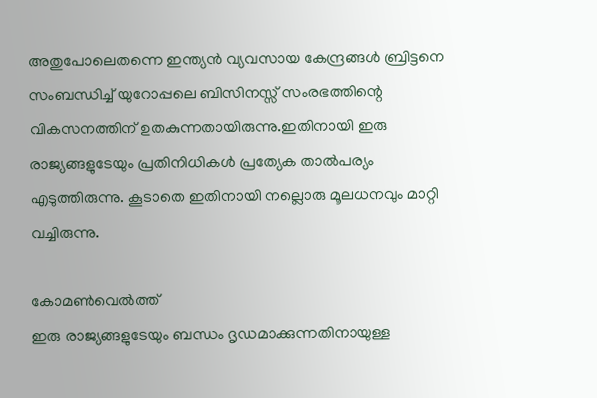അതുപോലെതന്നെ ഇന്ത്യന്‍ വ്യവസായ കേന്ദ്രങ്ങള്‍ ബ്രിട്ടനെ സംബന്ധിച്ച് യുറോപ്പലെ ബിസിനസ്സ് സംരഭത്തിന്റെ വികസനത്തിന് ഉതകുന്നതായിരുന്നു.ഇതിനായി ഇരു രാജ്യങ്ങളുടേയും പ്രതിനിധികള്‍ പ്രത്യേക താല്‍പര്യം എടുത്തിരുന്നു. കൂടാതെ ഇതിനായി നല്ലൊരു മൂലധനവും മാറ്റി വച്ചിരുന്നു.

കോമണ്‍വെല്‍ത്ത്
ഇരു രാജ്യങ്ങളുടേയും ബന്ധം ദൃഡമാക്കുന്നതിനായുള്ള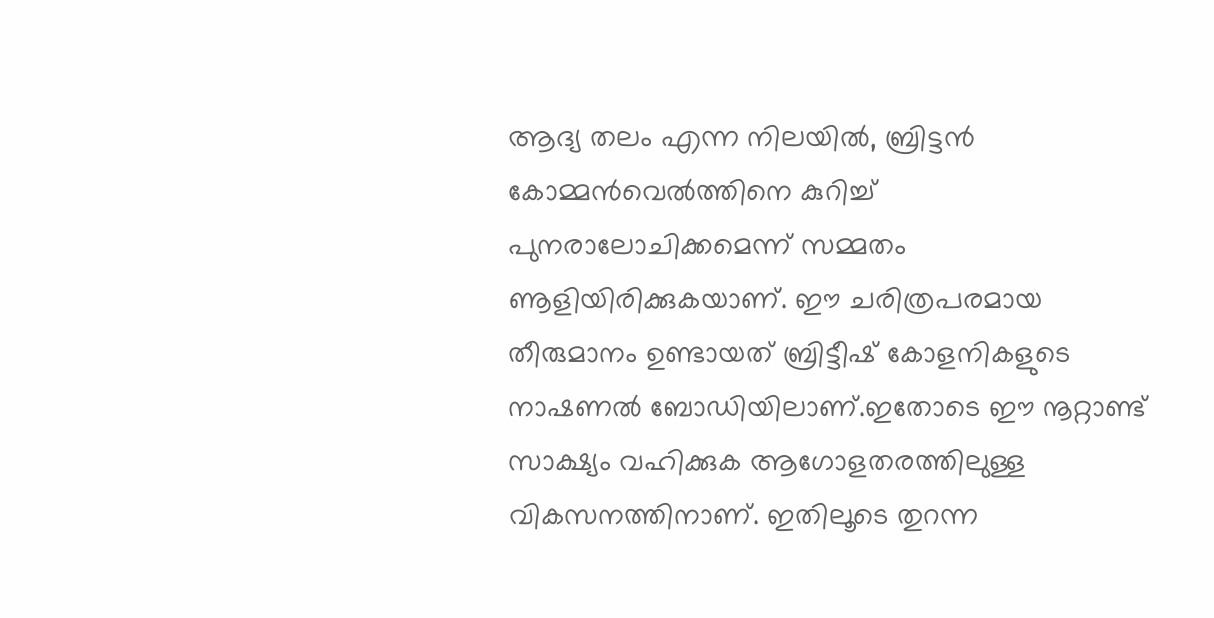ആദ്യ തലം എന്ന നിലയില്‍, ബ്രിട്ടന്‍ കോമ്മന്‍വെല്‍ത്തിനെ കുറിച്ച് പുനരാലോചിക്കമെന്ന് സമ്മതം ണൂളിയിരിക്കുകയാണ്. ഈ ചരിത്രപരമായ തീരുമാനം ഉണ്ടായത് ബ്രിട്ടീഷ് കോളനികളുടെ നാഷണല്‍ ബോഡിയിലാണ്.ഇതോടെ ഈ നൂറ്റാണ്ട് സാക്ഷ്യം വഹിക്കുക ആഗോളതരത്തിലുള്ള വികസനത്തിനാണ്. ഇതിലൂടെ തുറന്ന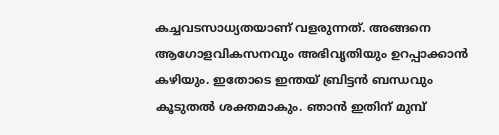കച്ചവടസാധ്യതയാണ് വളരുന്നത്. അങ്ങനെ ആഗോളവികസനവും അഭിവൃതിയും ഉറപ്പാക്കാന്‍ കഴിയും. ഇതോടെ ഇന്തയ് ബ്രിട്ടന്‍ ബന്ധവും കൂടുതല്‍ ശക്തമാകും. ഞാന്‍ ഇതിന് മുമ്പ്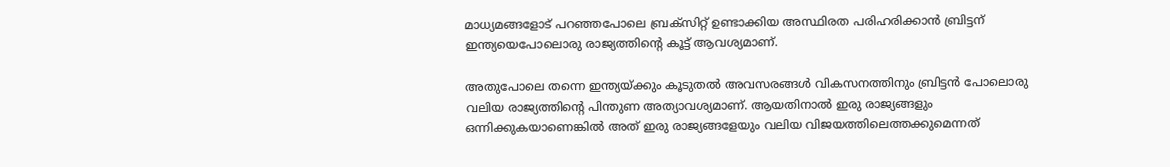മാധ്യമങ്ങളോട് പറഞ്ഞപോലെ ബ്രക്‌സിറ്റ് ഉണ്ടാക്കിയ അസ്ഥിരത പരിഹരിക്കാന്‍ ബ്രിട്ടന് ഇന്ത്യയെപോലൊരു രാജ്യത്തിന്റെ കൂട്ട് ആവശ്യമാണ്.

അതുപോലെ തന്നെ ഇന്ത്യയ്ക്കും കൂടുതല്‍ അവസരങ്ങള്‍ വികസനത്തിനും ബ്രിട്ടന്‍ പോലൊരു വലിയ രാജ്യത്തിന്റെ പിന്തുണ അത്യാവശ്യമാണ്. ആയതിനാല്‍ ഇരു രാജ്യങ്ങളും ഒന്നിക്കുകയാണെങ്കില്‍ അത് ഇരു രാജ്യങ്ങളേയും വലിയ വിജയത്തിലെത്തക്കുമെന്നത്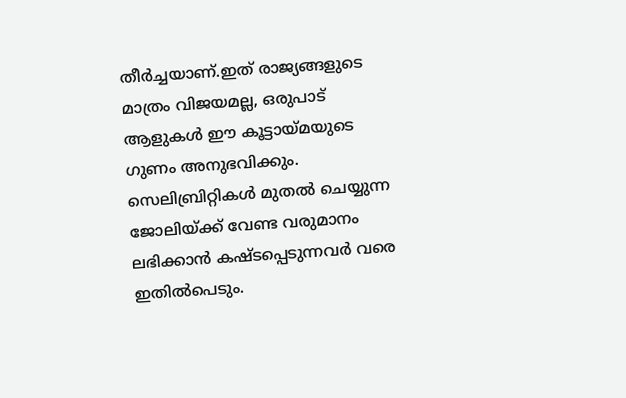തീര്‍ച്ചയാണ്.ഇത് രാജ്യങ്ങളുടെ മാത്രം വിജയമല്ല, ഒരുപാട് ആളുകള്‍ ഈ കൂട്ടായ്മയുടെ ഗുണം അനുഭവിക്കും. സെലിബ്രിറ്റികള്‍ മുതല്‍ ചെയ്യുന്ന ജോലിയ്ക്ക് വേണ്ട വരുമാനം ലഭിക്കാന്‍ കഷ്ടപ്പെടുന്നവര്‍ വരെ ഇതില്‍പെടും.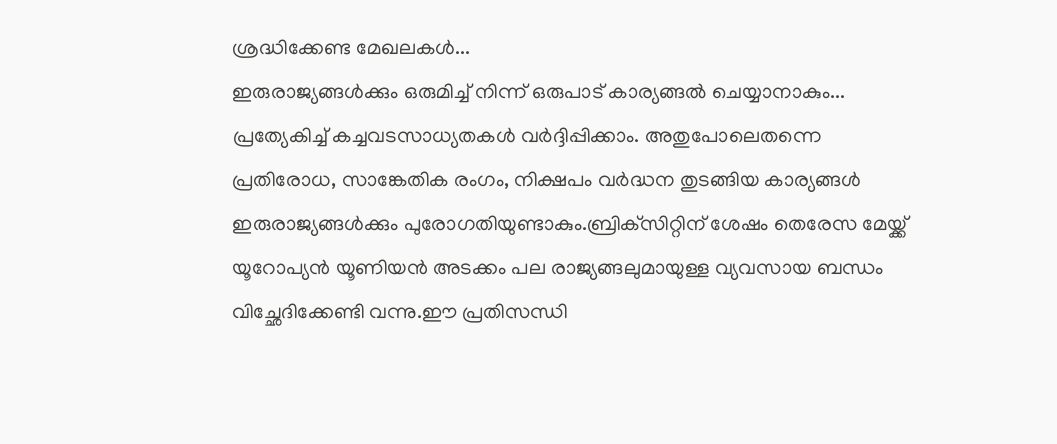ശ്രദ്ധിക്കേണ്ട മേഖലകള്‍...
ഇരുരാജ്യങ്ങള്‍ക്കും ഒരുമിച്ച് നിന്ന് ഒരുപാട് കാര്യങ്ങല്‍ ചെയ്യാനാകും... പ്രത്യേകിച്ച് കച്ചവടസാധ്യതകള്‍ വര്‍ദ്ദിപ്പിക്കാം. അതുപോലെതന്നെ പ്രതിരോധ, സാങ്കേതിക രംഗം, നിക്ഷപം വര്‍ദ്ധന തുടങ്ങിയ കാര്യങ്ങള്‍ ഇരുരാജ്യങ്ങള്‍ക്കും പുരോഗതിയുണ്ടാകും.ബ്രിക്‌സിറ്റിന് ശേഷം തെരേസ മേയ്ക്ക് യൂറോപ്യന്‍ യൂണിയന്‍ അടക്കം പല രാജ്യങ്ങലുമായുള്ള വ്യവസായ ബന്ധം വിച്ഛേദിക്കേണ്ടി വന്നു.ഈ പ്രതിസന്ധി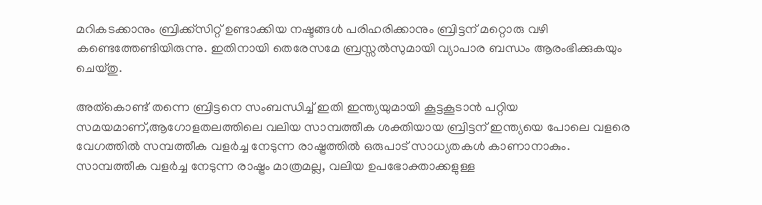മറികടക്കാനും ബ്രിക്ക്‌സിറ്റ് ഉണ്ടാക്കിയ നഷ്ടങ്ങള്‍ പരിഹരിക്കാനും ബ്രിട്ടന് മറ്റൊരു വഴി കണ്ടെത്തേണ്ടിയിരുന്നു. ഇതിനായി തെരേസമേ ബ്രസ്സല്‍സുമായി വ്യാപാര ബന്ധം ആരംഭിക്കുകയും ചെയ്തു.

അത്‌കൊണ്ട് തന്നെ ബ്രിട്ടനെ സംബന്ധിച്ച് ഇതി ഇന്ത്യയുമായി കൂട്ടകൂടാന്‍ പറ്റിയ സമയമാണ്,ആഗോളതലത്തിലെ വലിയ സാമ്പത്തീക ശക്തിയായ ബ്രിട്ടന് ഇന്ത്യയെ പോലെ വളരെ വേഗത്തില്‍ സമ്പത്തീക വളര്‍ച്ച നേടുന്ന രാഷ്ട്രത്തില്‍ ഒരുപാട് സാധ്യതകള്‍ കാണാനാകും. സാമ്പത്തീക വളര്‍ച്ച നേടുന്ന രാഷ്ട്രം മാത്രമല്ല, വലിയ ഉപഭോക്താക്കളുള്ള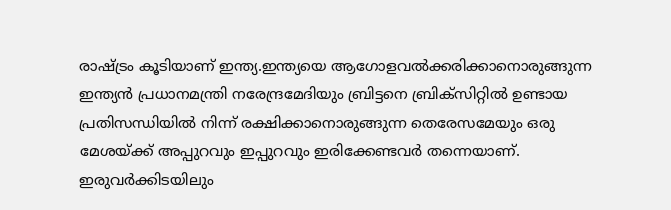രാഷ്ട്രം കൂടിയാണ് ഇന്ത്യ.ഇന്ത്യയെ ആഗോളവല്‍ക്കരിക്കാനൊരുങ്ങുന്ന ഇന്ത്യന്‍ പ്രധാനമന്ത്രി നരേന്ദ്രമേദിയും ബ്രിട്ടനെ ബ്രിക്‌സിറ്റില്‍ ഉണ്ടായ പ്രതിസന്ധിയില്‍ നിന്ന് രക്ഷിക്കാനൊരുങ്ങുന്ന തെരേസമേയും ഒരു മേശയ്ക്ക് അപ്പുറവും ഇപ്പുറവും ഇരിക്കേണ്ടവര്‍ തന്നെയാണ്.
ഇരുവര്‍ക്കിടയിലും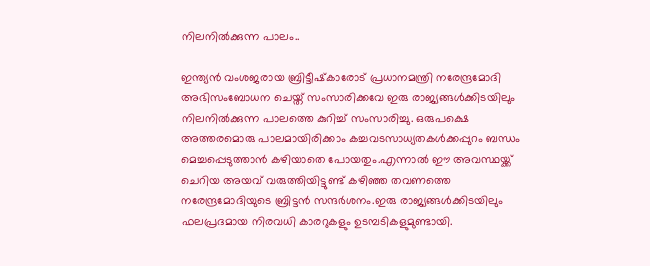നിലനില്‍ക്കുന്ന പാലം..

ഇന്ത്യന്‍ വംശജരായ ബ്രിട്ടീഷ്‌കാരോട് പ്രധാനമന്ത്രി നരേന്ദ്രമോദി അഭിസംബോധന ചെയ്ത് സംസാരിക്കവേ ഇരു രാജ്യങ്ങള്‍ക്കിടയിലും നിലനില്‍ക്കുന്ന പാലത്തെ കുറിച്ച് സംസാരിച്ചു. ഒരുപക്ഷെ അത്തരമൊരു പാലമായിരിക്കാം കച്ചവടസാധ്യതകള്‍ക്കപ്പുറം ബന്ധം മെച്ചപ്പെടുത്താന്‍ കഴിയാതെ പോയതും.എന്നാല്‍ ഈ അവസ്ഥയ്ക്ക് ചെറിയ അയവ് വരുത്തിയിട്ടുണ്ട് കഴിഞ്ഞ തവണത്തെ നരേന്ദ്രമോദിയുടെ ബ്രിട്ടന്‍ സന്ദര്‍ശനം.ഇരു രാജ്യങ്ങള്‍ക്കിടയിലും ഫലപ്രദമായ നിരവധി കാരറുകളും ഉടമ്പടികളുമുണ്ടായി.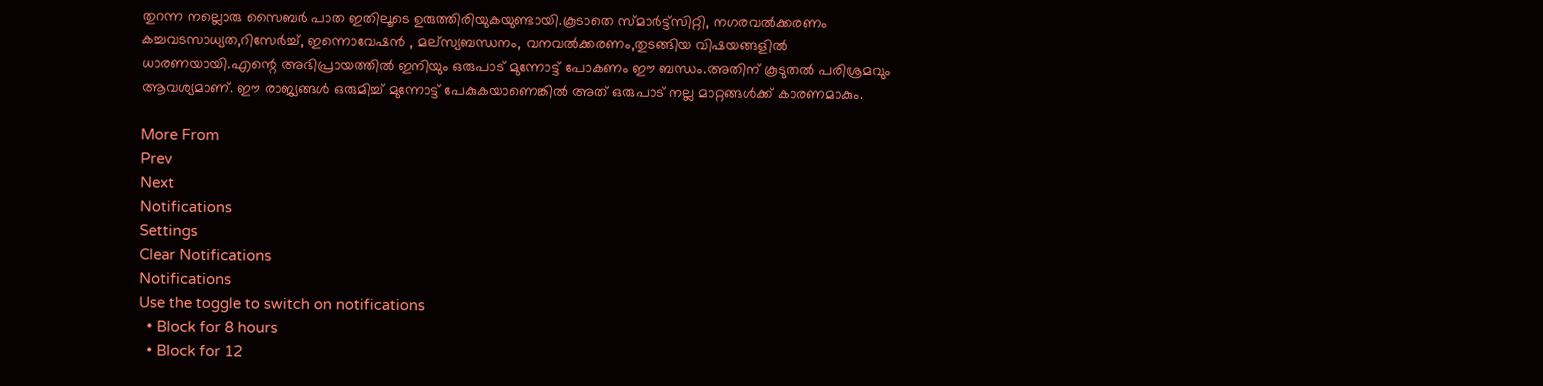തുറന്ന നല്ലൊരു സൈബര്‍ പാത ഇതിലൂടെ ഉരുത്തിരിയുകയുണ്ടായി.കൂടാതെ സ്മാര്‍ട്ട്‌സിറ്റി, നഗരവല്‍ക്കരണം കച്ചവടസാധ്യത,റിസേര്‍ച്ച്, ഇന്നൊവേഷന്‍ , മല്‌സ്യബന്ധനം, വനവല്‍ക്കരണം,തുടങ്ങിയ വിഷയങ്ങളില്‍ ധാരണയായി.എന്റെ അഭിപ്രായത്തില്‍ ഇനിയും ഒരുപാട് മുന്നോട്ട് പോകണം ഈ ബന്ധം.അതിന് കൂടുതല്‍ പരിശ്രമവും ആവശ്യമാണ്. ഈ രാജ്യങ്ങള്‍ ഒരുമിച്ച് മുന്നോട്ട് പേകുകയാണെങ്കില്‍ അത് ഒരുപാട് നല്ല മാറ്റങ്ങള്‍ക്ക് കാരണമാകും.

More From
Prev
Next
Notifications
Settings
Clear Notifications
Notifications
Use the toggle to switch on notifications
  • Block for 8 hours
  • Block for 12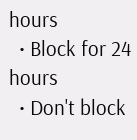hours
  • Block for 24 hours
  • Don't block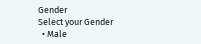Gender
Select your Gender
  • Male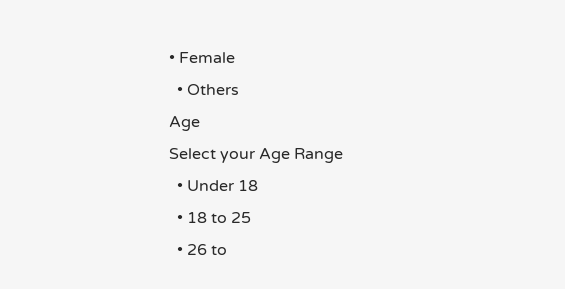• Female
  • Others
Age
Select your Age Range
  • Under 18
  • 18 to 25
  • 26 to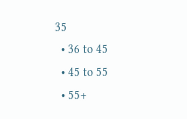35
  • 36 to 45
  • 45 to 55
  • 55+